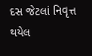દસ જેટલાં નિવૃત્ત થયેલ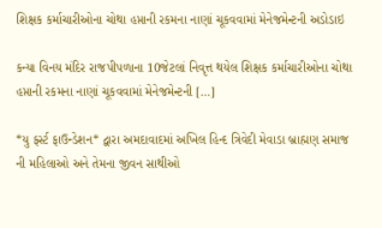શિક્ષક કર્માચારીઓના ચોથા હપ્તાની રકમના નાણાં ચૂકવવામાં મેનેજમેન્ટની અડોડાઇ

કન્યા વિનય મંદિર રાજપીપળાના 10જેટલાં નિવૃત્ત થયેલ શિક્ષક કર્માચારીઓના ચોથા હપ્તાની રકમના નાણાં ચૂકવવામાં મેનેજમેન્ટની […]

*યુ ફર્સ્ટ ફાઉન્ડેશન* દ્વારા અમદાવાદમાં અખિલ હિન્દ ત્રિવેદી મેવાડા બ્રાહ્મણ સમાજ ની મહિલાઓ અને તેમના જીવન સાથીઓ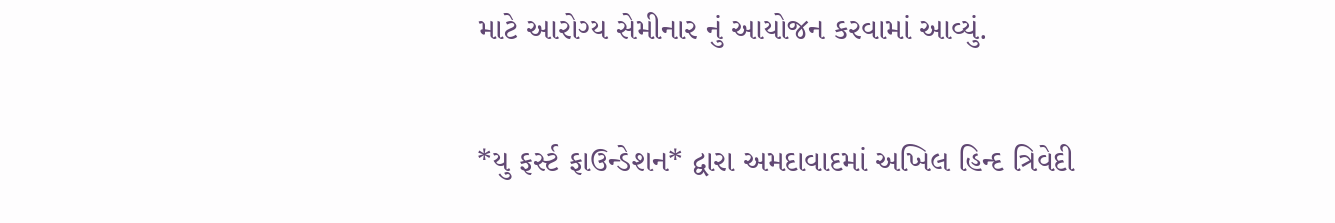માટે આરોગ્ય સેમીનાર નું આયોજન કરવામાં આવ્યું.

*યુ ફર્સ્ટ ફાઉન્ડેશન* દ્વારા અમદાવાદમાં અખિલ હિન્દ ત્રિવેદી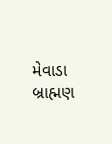મેવાડા બ્રાહ્મણ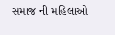સમાજ ની મહિલાઓ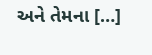અને તેમના […]